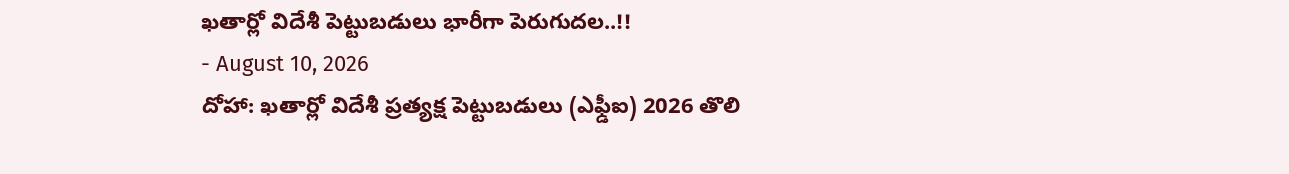ఖతార్లో విదేశీ పెట్టుబడులు భారీగా పెరుగుదల..!!
- August 10, 2026
దోహా: ఖతార్లో విదేశీ ప్రత్యక్ష పెట్టుబడులు (ఎఫ్డీఐ) 2026 తొలి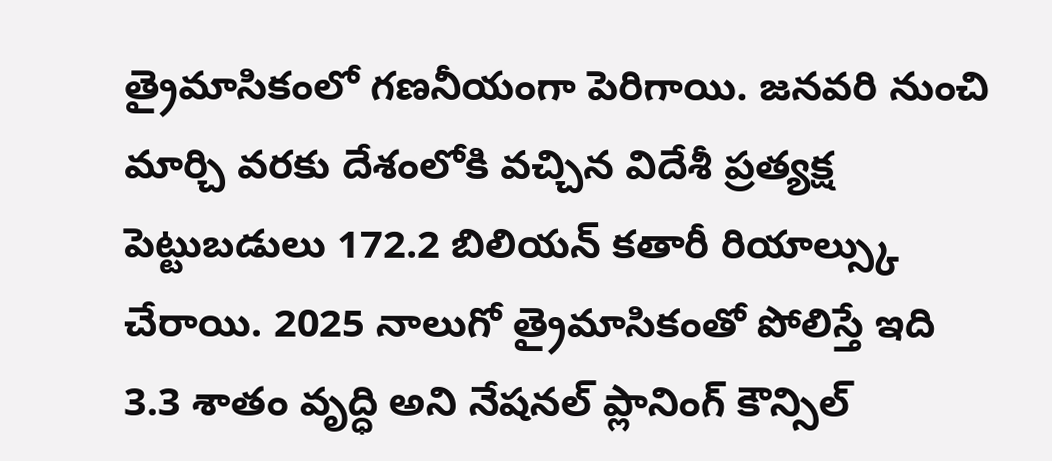త్రైమాసికంలో గణనీయంగా పెరిగాయి. జనవరి నుంచి మార్చి వరకు దేశంలోకి వచ్చిన విదేశీ ప్రత్యక్ష పెట్టుబడులు 172.2 బిలియన్ కతారీ రియాల్స్కు చేరాయి. 2025 నాలుగో త్రైమాసికంతో పోలిస్తే ఇది 3.3 శాతం వృద్ధి అని నేషనల్ ప్లానింగ్ కౌన్సిల్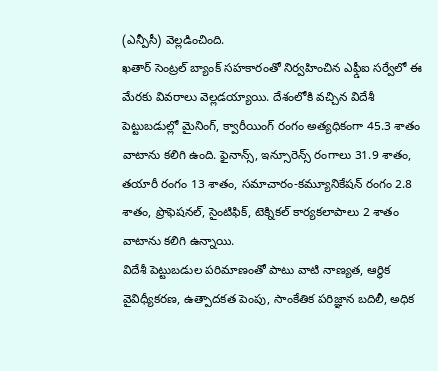(ఎన్పీసీ) వెల్లడించింది.
ఖతార్ సెంట్రల్ బ్యాంక్ సహకారంతో నిర్వహించిన ఎఫ్డీఐ సర్వేలో ఈ మేరకు వివరాలు వెల్లడయ్యాయి. దేశంలోకి వచ్చిన విదేశీ పెట్టుబడుల్లో మైనింగ్, క్వారీయింగ్ రంగం అత్యధికంగా 45.3 శాతం వాటాను కలిగి ఉంది. ఫైనాన్స్, ఇన్సూరెన్స్ రంగాలు 31.9 శాతం, తయారీ రంగం 13 శాతం, సమాచారం-కమ్యూనికేషన్ రంగం 2.8 శాతం, ప్రొఫెషనల్, సైంటిఫిక్, టెక్నికల్ కార్యకలాపాలు 2 శాతం వాటాను కలిగి ఉన్నాయి.
విదేశీ పెట్టుబడుల పరిమాణంతో పాటు వాటి నాణ్యత, ఆర్థిక వైవిధ్యీకరణ, ఉత్పాదకత పెంపు, సాంకేతిక పరిజ్ఞాన బదిలీ, అధిక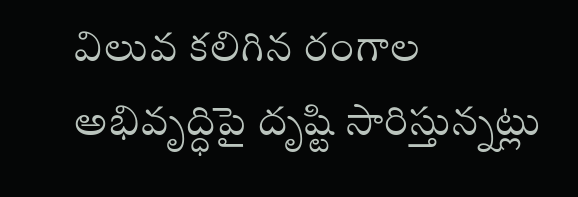విలువ కలిగిన రంగాల అభివృద్ధిపై దృష్టి సారిస్తున్నట్లు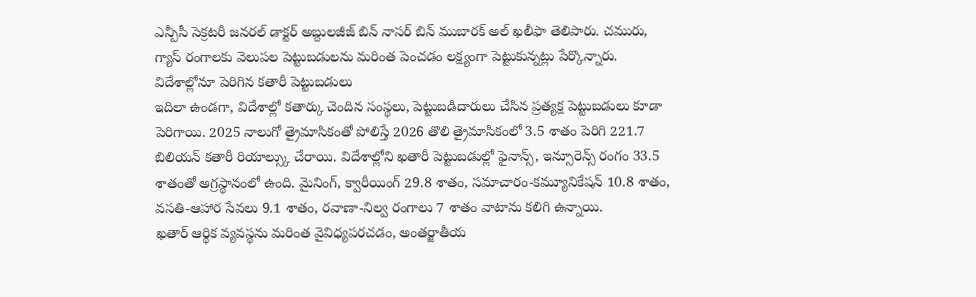ఎన్పీసీ సెక్రటరీ జనరల్ డాక్టర్ అబ్దులజీజ్ బిన్ నాసర్ బిన్ ముబారక్ అల్ ఖలీఫా తెలిపారు. చమురు, గ్యాస్ రంగాలకు వెలుపల పెట్టుబడులను మరింత పెంచడం లక్ష్యంగా పెట్టుకున్నట్లు పేర్కొన్నారు.
విదేశాల్లోనూ పెరిగిన కతారీ పెట్టుబడులు
ఇదిలా ఉండగా, విదేశాల్లో కతార్కు చెందిన సంస్థలు, పెట్టుబడిదారులు చేసిన ప్రత్యక్ష పెట్టుబడులు కూడా పెరిగాయి. 2025 నాలుగో త్రైమాసికంతో పోలిస్తే 2026 తొలి త్రైమాసికంలో 3.5 శాతం పెరిగి 221.7 బిలియన్ కతారీ రియాల్స్కు చేరాయి. విదేశాల్లోని ఖతారీ పెట్టుబడుల్లో ఫైనాన్స్, ఇన్సూరెన్స్ రంగం 33.5 శాతంతో అగ్రస్థానంలో ఉంది. మైనింగ్, క్వారీయింగ్ 29.8 శాతం, సమాచారం-కమ్యూనికేషన్ 10.8 శాతం, వసతి-ఆహార సేవలు 9.1 శాతం, రవాణా-నిల్వ రంగాలు 7 శాతం వాటాను కలిగి ఉన్నాయి.
ఖతార్ ఆర్థిక వ్యవస్థను మరింత వైవిధ్యపరచడం, అంతర్జాతీయ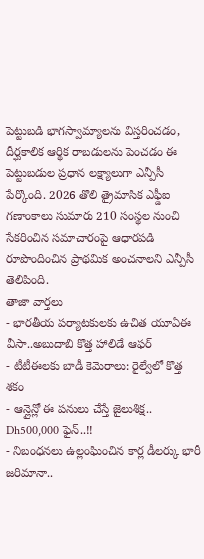పెట్టుబడి భాగస్వామ్యాలను విస్తరించడం, దీర్ఘకాలిక ఆర్థిక రాబడులను పెంచడం ఈ పెట్టుబడుల ప్రధాన లక్ష్యాలుగా ఎన్పీసీ పేర్కొంది. 2026 తొలి త్రైమాసిక ఎఫ్డీఐ గణాంకాలు సుమారు 210 సంస్థల నుంచి సేకరించిన సమాచారంపై ఆధారపడి రూపొందించిన ప్రాథమిక అంచనాలని ఎన్పీసీ తెలిపింది.
తాజా వార్తలు
- భారతీయ పర్యాటకులకు ఉచిత యూఏఈ వీసా..అబుదాబి కొత్త హాలిడే ఆఫర్
- టీటీఈలకు బాడీ కెమెరాలు: రైల్వేలో కొత్త శకం
- ఆన్లైన్లో ఈ పనులు చేస్తే జైలుశిక్ష.. Dh500,000 ఫైన్..!!
- నిబంధనలు ఉల్లంఘించిన కార్ల డీలర్కు భారీ జరిమానా..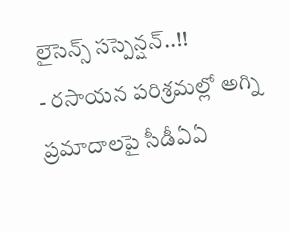లైసెన్స్ సస్పెన్షన్..!!
- రసాయన పరిశ్రమల్లో అగ్ని ప్రమాదాలపై సీడీఏఏ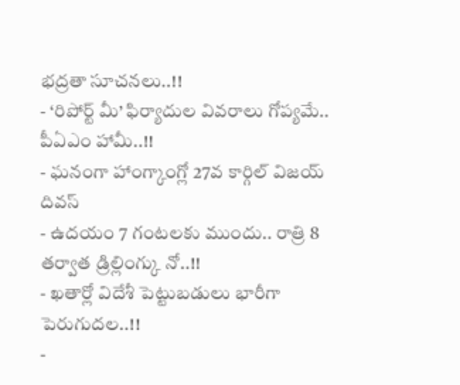భద్రతా సూచనలు..!!
- ‘రిపోర్ట్ మీ’ ఫిర్యాదుల వివరాలు గోప్యమే.. పీఏఎం హామీ..!!
- ఘనంగా హాంగ్కాంగ్లో 27వ కార్గిల్ విజయ్ దివస్
- ఉదయం 7 గంటలకు ముందు.. రాత్రి 8 తర్వాత డ్రిల్లింగ్కు నో..!!
- ఖతార్లో విదేశీ పెట్టుబడులు భారీగా పెరుగుదల..!!
-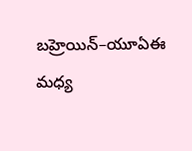బహ్రెయిన్–యూఏఈ మధ్య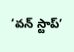‘వన్ స్టాప్’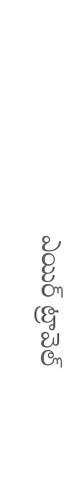ఎయిర్ ట్రావెల్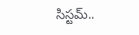సిస్టమ్..